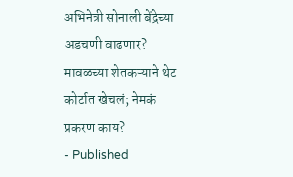अभिनेत्री सोनाली बेंद्रेच्या अडचणी वाढणार? मावळच्या शेतकऱ्याने थेट कोर्टात खेचलं; नेमकं प्रकरण काय?
- Published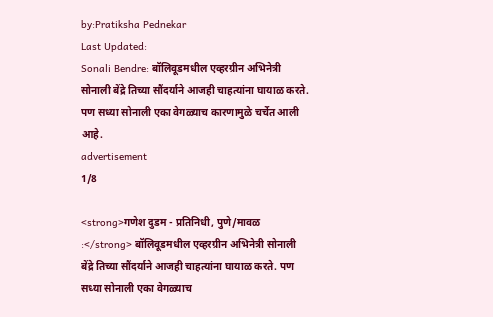by:Pratiksha Pednekar
Last Updated:
Sonali Bendre: बॉलिवूडमधील एव्हरग्रीन अभिनेत्री सोनाली बेंद्रे तिच्या सौंदर्याने आजही चाहत्यांना घायाळ करते. पण सध्या सोनाली एका वेगळ्याच कारणामुळे चर्चेत आली आहे.
advertisement
1/8

<strong>गणेश दुडम - प्रतिनिधी, पुणे/मावळ :</strong> बॉलिवूडमधील एव्हरग्रीन अभिनेत्री सोनाली बेंद्रे तिच्या सौंदर्याने आजही चाहत्यांना घायाळ करते. पण सध्या सोनाली एका वेगळ्याच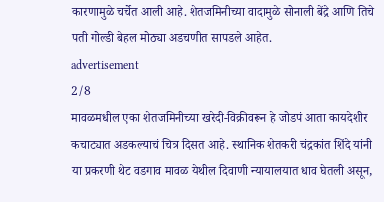कारणामुळे चर्चेत आली आहे. शेतजमिनीच्या वादामुळे सोनाली बेंद्रे आणि तिचे पती गोल्डी बेहल मोठ्या अडचणीत सापडले आहेत.
advertisement
2/8
मावळमधील एका शेतजमिनीच्या खरेदी-विक्रीवरून हे जोडपं आता कायदेशीर कचाट्यात अडकल्याचं चित्र दिसत आहे. स्थानिक शेतकरी चंद्रकांत शिंदे यांनी या प्रकरणी थेट वडगाव मावळ येथील दिवाणी न्यायालयात धाव घेतली असून,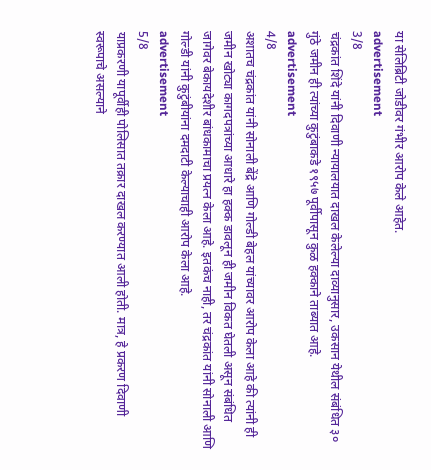या सेलिब्रिटी जोडीवर गंभीर आरोप केले आहेत.
advertisement
3/8
चंद्रकांत शिंदे यांनी दिवाणी न्यायालयात दाखल केलेल्या दाव्यानुसार, उकसान येथील संबंधित ३० गुंठे जमीन ही त्यांच्या कुटुंबाकडे १९५७ पूर्वीपासून कुळ हक्काने ताब्यात आहे.
advertisement
4/8
अशातच चंद्रकांत यांनी सोनाली बेंद्रे आणि गोल्डी बेहल यांच्यावर आरोप केला आहे की त्यांनी ही जमीन खोट्या कागदपत्रांच्या आधारे हा हक्क डावलून ही जमीन विकत घेतली असून संबंधित जागेवर बेकायदेशीर बांधकामाचा प्रयत्न केला आहे. इतकंच नाही, तर चंद्रकांत यांनी सोनाली आणि गोल्डी यांनी कुटुंबीयांना दमदाटी केल्याचाही आरोप केला आहे.
advertisement
5/8
याप्रकरणी यापूर्वीही पोलिसात तक्रार दाखल करण्यात आली होती. मात्र, हे प्रकरण दिवाणी स्वरूपाचे असल्याने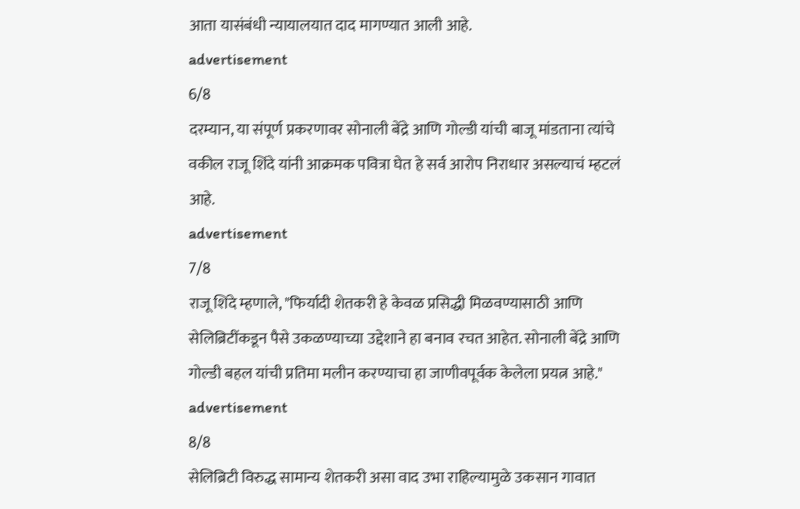आता यासंबंधी न्यायालयात दाद मागण्यात आली आहे.
advertisement
6/8
दरम्यान, या संपूर्ण प्रकरणावर सोनाली बेंद्रे आणि गोल्डी यांची बाजू मांडताना त्यांचे वकील राजू शिंदे यांनी आक्रमक पवित्रा घेत हे सर्व आरोप निराधार असल्याचं म्हटलं आहे.
advertisement
7/8
राजू शिंदे म्हणाले, "फिर्यादी शेतकरी हे केवळ प्रसिद्धी मिळवण्यासाठी आणि सेलिब्रिटींकडून पैसे उकळण्याच्या उद्देशाने हा बनाव रचत आहेत. सोनाली बेंद्रे आणि गोल्डी बहल यांची प्रतिमा मलीन करण्याचा हा जाणीवपूर्वक केलेला प्रयत्न आहे."
advertisement
8/8
सेलिब्रिटी विरुद्ध सामान्य शेतकरी असा वाद उभा राहिल्यामुळे उकसान गावात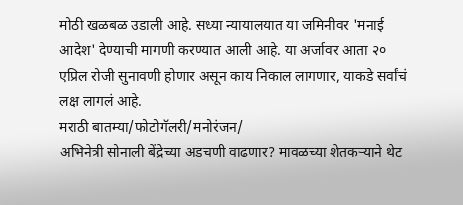मोठी खळबळ उडाली आहे. सध्या न्यायालयात या जमिनीवर 'मनाई आदेश' देण्याची मागणी करण्यात आली आहे. या अर्जावर आता २० एप्रिल रोजी सुनावणी होणार असून काय निकाल लागणार, याकडे सर्वांचं लक्ष लागलं आहे.
मराठी बातम्या/फोटोगॅलरी/मनोरंजन/
अभिनेत्री सोनाली बेंद्रेच्या अडचणी वाढणार? मावळच्या शेतकऱ्याने थेट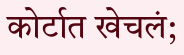कोर्टात खेचलं;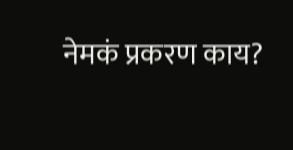नेमकं प्रकरण काय?